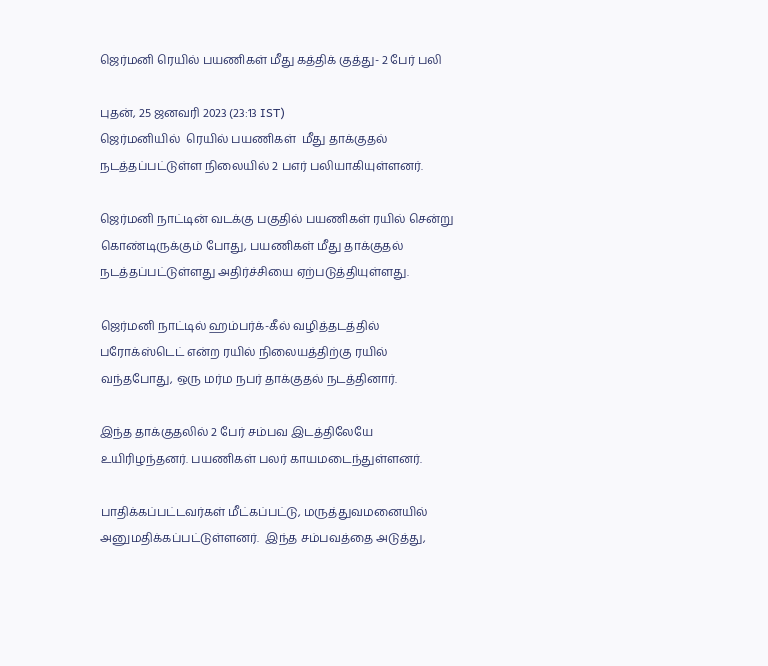ஜெர்மனி ரெயில் பயணிகள் மீது கத்திக் குத்து- 2 பேர் பலி

புதன், 25 ஜனவரி 2023 (23:13 IST)
ஜெர்மனியில்  ரெயில் பயணிகள்  மீது தாக்குதல் நடத்தப்பட்டுள்ள நிலையில் 2 பஎர் பலியாகியுள்ளனர்.

ஜெர்மனி நாட்டின் வடக்கு பகுதில் பயணிகள் ரயில் சென்று கொண்டிருக்கும் போது, பயணிகள் மீது தாக்குதல் நடத்தப்பட்டுள்ளது அதிர்ச்சியை ஏற்படுத்தியுள்ளது.

ஜெர்மனி நாட்டில் ஹம்பர்க்-கீல் வழித்தடத்தில் பரோக்ஸ்டெட் என்ற ரயில் நிலையத்திற்கு ரயில் வந்தபோது, ஒரு மர்ம நபர் தாக்குதல் நடத்தினார்.

இந்த தாக்குதலில் 2 பேர் சம்பவ இடத்திலேயே உயிரிழந்தனர். பயணிகள் பலர் காயமடைந்துள்ளனர்.

பாதிக்கப்பட்டவர்கள் மீட்கப்பட்டு, மருத்துவமனையில் அனுமதிக்கப்பட்டுள்ளனர்.  இந்த சம்பவத்தை அடுத்து,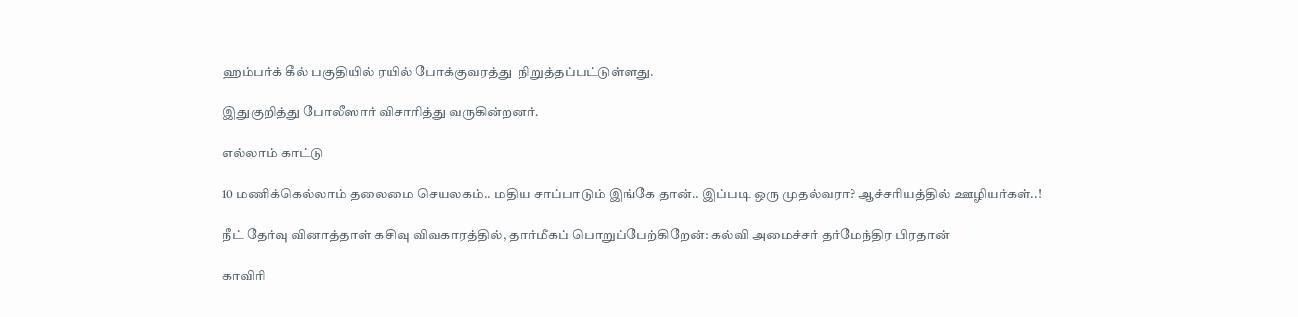ஹம்பர்க் கீல் பகுதியில் ரயில் போக்குவரத்து  நிறுத்தப்பட்டுள்ளது.

இதுகுறித்து போலீஸார் விசாரித்து வருகின்றனர்.

எல்லாம் காட்டு

10 மணிக்கெல்லாம் தலைமை செயலகம்.. மதிய சாப்பாடும் இங்கே தான்.. இப்படி ஒரு முதல்வரா? ஆச்சரியத்தில் ஊழியர்கள்..!

நீட் தேர்வு வினாத்தாள் கசிவு விவகாரத்தில், தார்மீகப் பொறுப்பேற்கிறேன்: கல்வி அமைச்சர் தர்மேந்திர பிரதான்

காவிரி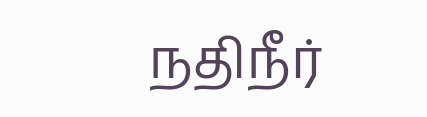நதிநீர்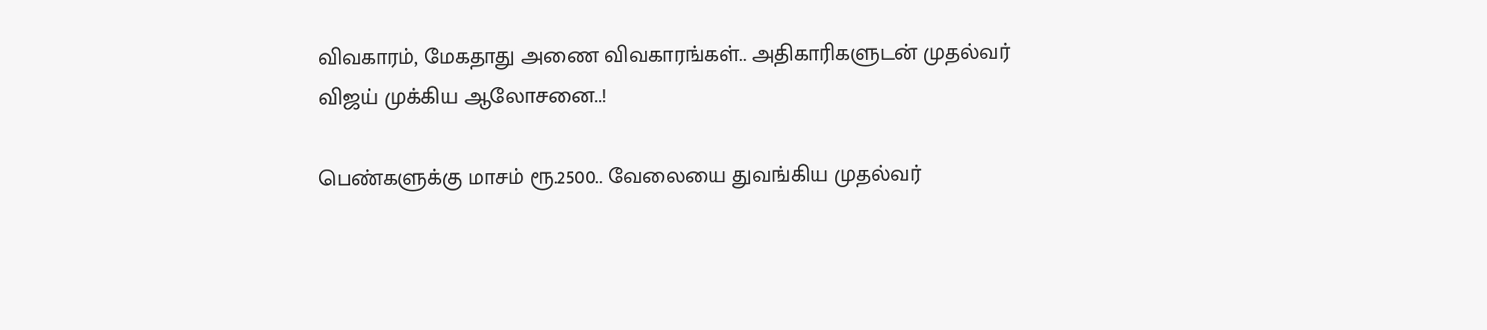விவகாரம், மேகதாது அணை விவகாரங்கள்.. அதிகாரிகளுடன் முதல்வர் விஜய் முக்கிய ஆலோசனை..!

பெண்களுக்கு மாசம் ரூ.2500.. வேலையை துவங்கிய முதல்வர்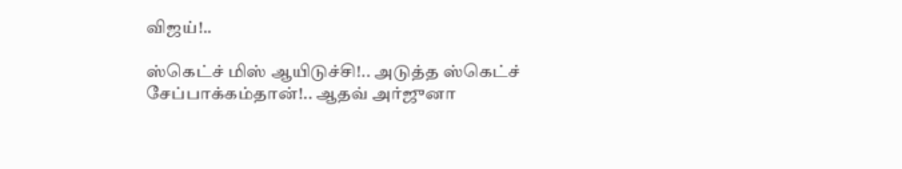விஜய்!..

ஸ்கெட்ச் மிஸ் ஆயிடுச்சி!.. அடுத்த ஸ்கெட்ச் சேப்பாக்கம்தான்!.. ஆதவ் அர்ஜுனா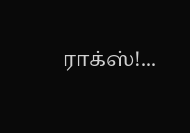ராக்ஸ்!...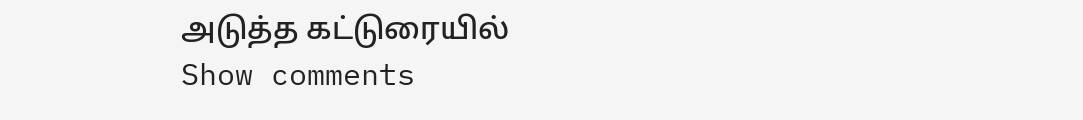அடுத்த கட்டுரையில்
Show comments